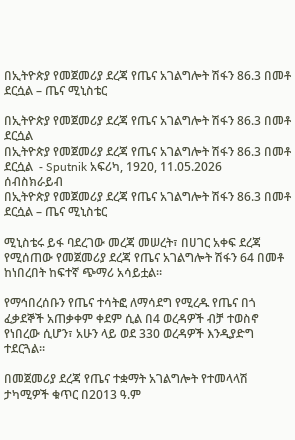በኢትዮጵያ የመጀመሪያ ደረጃ የጤና አገልግሎት ሽፋን 86.3 በመቶ ደርሷል – ጤና ሚኒስቴር

በኢትዮጵያ የመጀመሪያ ደረጃ የጤና አገልግሎት ሽፋን 86.3 በመቶ ደርሷል
በኢትዮጵያ የመጀመሪያ ደረጃ የጤና አገልግሎት ሽፋን 86.3 በመቶ ደርሷል  - Sputnik አፍሪካ, 1920, 11.05.2026
ሰብስክራይብ
በኢትዮጵያ የመጀመሪያ ደረጃ የጤና አገልግሎት ሽፋን 86.3 በመቶ ደርሷል – ጤና ሚኒስቴር

ሚኒስቴሩ ይፋ ባደረገው መረጃ መሠረት፣ በሀገር አቀፍ ደረጃ የሚሰጠው የመጀመሪያ ደረጃ የጤና አገልግሎት ሽፋን 64 በመቶ ከነበረበት ከፍተኛ ጭማሪ አሳይቷል።

የማኅበረሰቡን የጤና ተሳትፎ ለማሳደግ የሚረዱ የጤና በጎ ፈቃደኞች አጠቃቀም ቀደም ሲል በ4 ወረዳዎች ብቻ ተወስኖ የነበረው ሲሆን፣ አሁን ላይ ወደ 330 ወረዳዎች እንዲያድግ ተደርጓል።

በመጀመሪያ ደረጃ የጤና ተቋማት አገልግሎት የተመላላሽ ታካሚዎች ቁጥር በ2013 ዓ.ም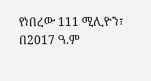የነበረው 111 ሚሊዮን፣ በ2017 ዓ.ም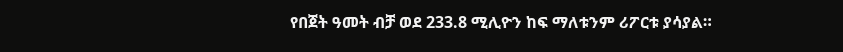የበጀት ዓመት ብቻ ወደ 233.8 ሚሊዮን ከፍ ማለቱንም ሪፖርቱ ያሳያል።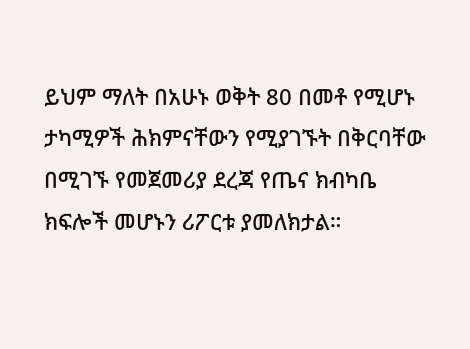ይህም ማለት በአሁኑ ወቅት 80 በመቶ የሚሆኑ ታካሚዎች ሕክምናቸውን የሚያገኙት በቅርባቸው በሚገኙ የመጀመሪያ ደረጃ የጤና ክብካቤ ክፍሎች መሆኑን ሪፖርቱ ያመለክታል።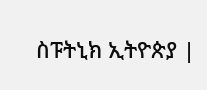ስፑትኒክ ኢትዮጵያ |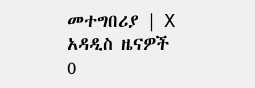መተግበሪያ | X
አዳዲስ ዜናዎች
0